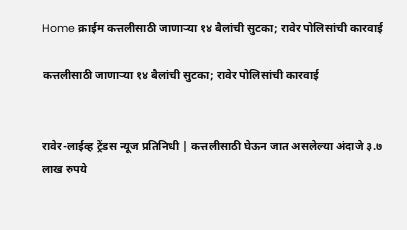Home क्राईम कत्तलीसाठी जाणाऱ्या १४ बैलांची सुटका; रावेर पोलिसांची कारवाई

कत्तलीसाठी जाणाऱ्या १४ बैलांची सुटका; रावेर पोलिसांची कारवाई


रावेर-लाईव्ह ट्रेंडस न्यूज प्रतिनिधी | कत्तलीसाठी घेऊन जात असलेल्या अंदाजे ३.७ लाख रुपये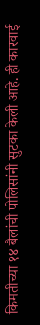किमतीच्या १४ बैलांची पोलिसांनी सुटका केली आहे. ही कारवाई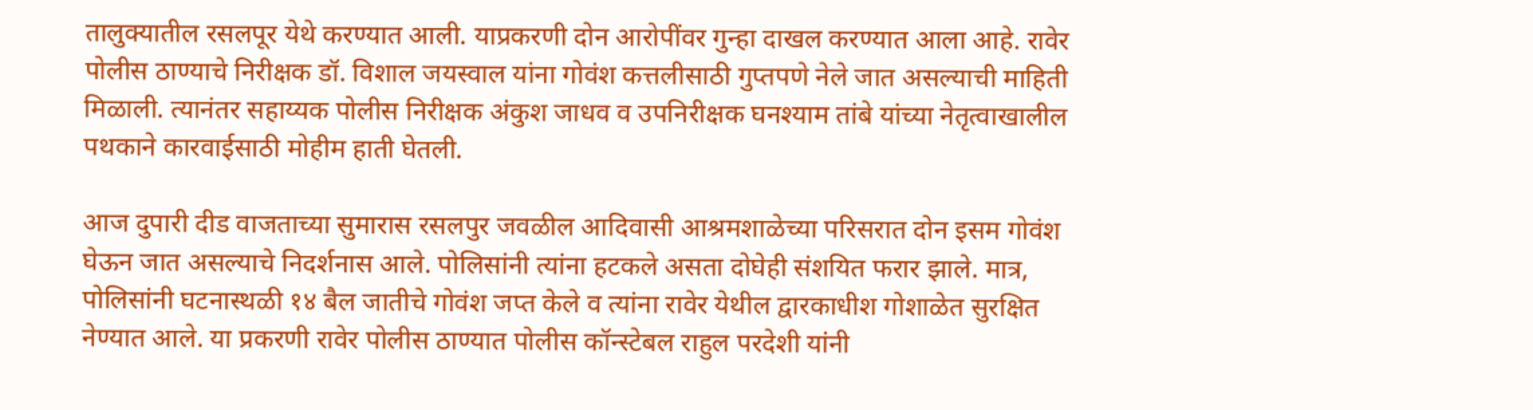तालुक्यातील रसलपूर येथे करण्यात आली. याप्रकरणी दोन आरोपींवर गुन्हा दाखल करण्यात आला आहे. रावेर पोलीस ठाण्याचे निरीक्षक डॉ. विशाल जयस्वाल यांना गोवंश कत्तलीसाठी गुप्तपणे नेले जात असल्याची माहिती मिळाली. त्यानंतर सहाय्यक पोलीस निरीक्षक अंकुश जाधव व उपनिरीक्षक घनश्याम तांबे यांच्या नेतृत्वाखालील पथकाने कारवाईसाठी मोहीम हाती घेतली.

आज दुपारी दीड वाजताच्या सुमारास रसलपुर जवळील आदिवासी आश्रमशाळेच्या परिसरात दोन इसम गोवंश घेऊन जात असल्याचे निदर्शनास आले. पोलिसांनी त्यांना हटकले असता दोघेही संशयित फरार झाले. मात्र, पोलिसांनी घटनास्थळी १४ बैल जातीचे गोवंश जप्त केले व त्यांना रावेर येथील द्वारकाधीश गोशाळेत सुरक्षित नेण्यात आले. या प्रकरणी रावेर पोलीस ठाण्यात पोलीस कॉन्स्टेबल राहुल परदेशी यांनी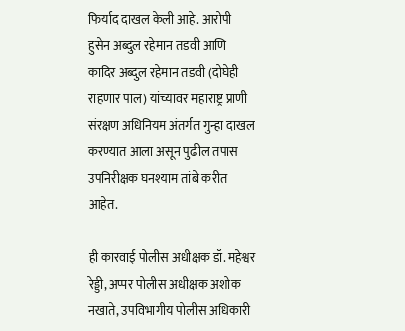फिर्याद दाखल केली आहे. आरोपी हुसेन अब्दुल रहेमान तडवी आणि कादिर अब्दुल रहेमान तडवी (दोघेही राहणार पाल) यांच्यावर महाराष्ट्र प्राणी संरक्षण अधिनियम अंतर्गत गुन्हा दाखल करण्यात आला असून पुढील तपास उपनिरीक्षक घनश्याम तांबे करीत आहेत.

ही कारवाई पोलीस अधीक्षक डॉ. महेश्वर रेड्डी, अप्पर पोलीस अधीक्षक अशोक नखाते, उपविभागीय पोलीस अधिकारी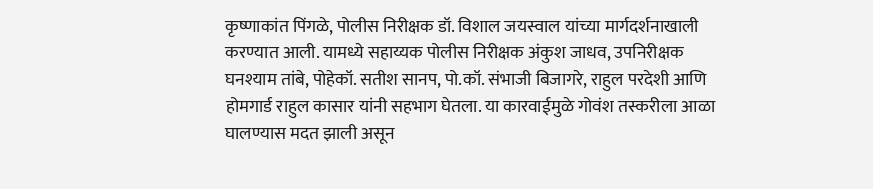कृष्णाकांत पिंगळे, पोलीस निरीक्षक डॉ. विशाल जयस्वाल यांच्या मार्गदर्शनाखाली करण्यात आली. यामध्ये सहाय्यक पोलीस निरीक्षक अंकुश जाधव, उपनिरीक्षक घनश्याम तांबे, पोहेकॉ. सतीश सानप, पो.कॉ. संभाजी बिजागरे, राहुल परदेशी आणि होमगार्ड राहुल कासार यांनी सहभाग घेतला. या कारवाईमुळे गोवंश तस्करीला आळा घालण्यास मदत झाली असून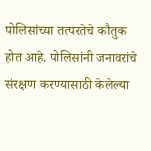पोलिसांच्या तत्परतेचे कौतुक होत आहे. पोलिसांनी जनावरांचे संरक्षण करण्यासाठी केलेल्या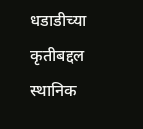धडाडीच्या कृतीबद्दल स्थानिक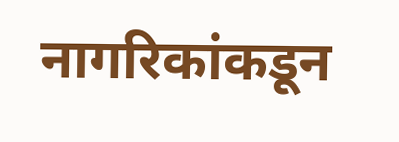नागरिकांकडून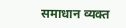समाधान व्यक्त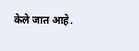केले जात आहे.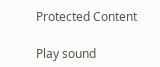Protected Content

Play sound